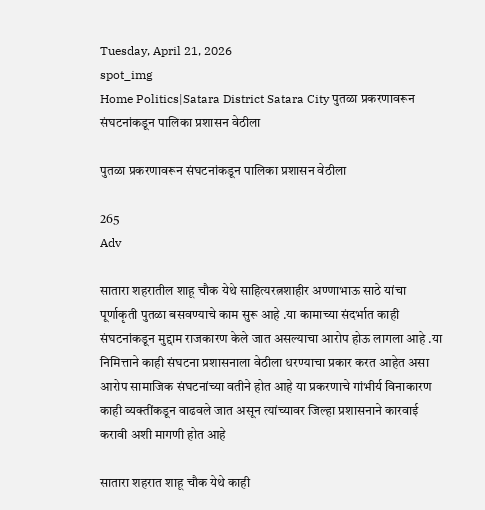Tuesday, April 21, 2026
spot_img
Home Politics|Satara District Satara City पुतळा प्रकरणावरून संघटनांकडून पालिका प्रशासन वेठीला

पुतळा प्रकरणावरून संघटनांकडून पालिका प्रशासन वेठीला

265
Adv

सातारा शहरातील शाहू चौक येथे साहित्यरत्नशाहीर अण्णाभाऊ साठे यांचा पूर्णाकृती पुतळा बसवण्याचे काम सुरू आहे .या कामाच्या संदर्भात काही संघटनांकडून मुद्दाम राजकारण केले जात असल्याचा आरोप होऊ लागला आहे .या निमित्ताने काही संघटना प्रशासनाला वेठीला धरण्याचा प्रकार करत आहेत असा आरोप सामाजिक संघटनांच्या वतीने होत आहे या प्रकरणाचे गांभीर्य विनाकारण काही व्यक्तींकडून वाढवले जात असून त्यांच्यावर जिल्हा प्रशासनाने कारवाई करावी अशी मागणी होत आहे

सातारा शहरात शाहू चौक येथे काही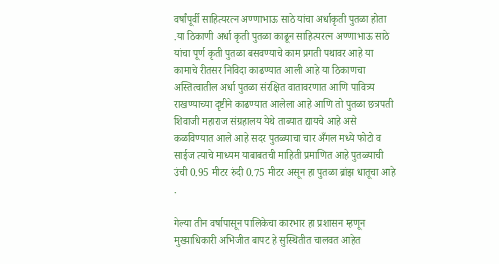वर्षांपूर्वी साहित्यरत्न अण्णाभाऊ साठे यांचा अर्धाकृती पुतळा होता .या ठिकाणी अर्धा कृती पुतळा काढून साहित्यरत्न अण्णाभाऊ साठे यांचा पूर्ण कृती पुतळा बसवण्याचे काम प्रगती पथावर आहे या कामाचे रीतसर निविदा काढण्यात आली आहे या ठिकाणचा अस्तित्वातील अर्धा पुतळा संरक्षित वातावरणात आणि पावित्र्य राखण्याच्या दृष्टीने काढण्यात आलेला आहे आणि तो पुतळा छत्रपती शिवाजी महाराज संग्रहालय येथे ताब्यात द्यायचे आहे असे कळविण्यात आले आहे सदर पुतळ्याचा चार अँगल मध्ये फोटो व साईज त्याचे माध्यम याबाबतची माहिती प्रमाणित आहे पुतळ्याची उंची 0.95 मीटर रुंदी 0.75 मीटर असून हा पुतळा ब्रांझ धातूचा आहे .

गेल्या तीन वर्षापासून पालिकेचा कारभार हा प्रशासन म्हणून मुख्याधिकारी अभिजीत बापट हे सुस्थितीत चालवत आहेत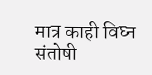मात्र काही विघ्न संतोषी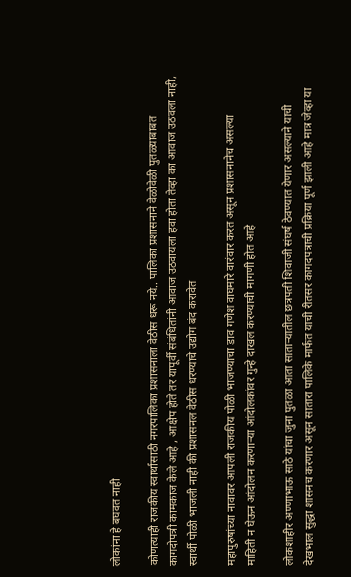लोकांना हे बघवत नाही

कोणत्याही राजकीय स्वार्थासाठी नगरपालिका प्रशासनाला वेठीस धरू नये.. पालिका प्रशासनाने वेळोवेळी पुतळ्याबाबत कागदोपत्री कामकाज केले आहे , आक्षेप होते तर यापूर्वी संबंधितांनी आवाज उठवायला हवा होता तेव्हा का आवाज उठवला नाही, स्वार्थी पोळी भाजली नाही की प्रशासनल वेठीस धरण्याचे उद्योग बंद करावेत

महापुरुषांच्या नावावर आपली राजकीय पोळी भाजण्याचा डाव गणेश वाघमारे वारंवार करत असून प्रशासनानेच असल्या
माहिती न घेऊन आंदोलन करणाऱ्या आंदोलकांवर गुन्हे दाखल करण्याची मागणी होत आहे

लोकशाहीर अण्णाभाऊ साठे यांचा जुना पुतळा आता साताऱ्यातील छत्रपती शिवाजी संघर्ष ठेवण्यात येणार असल्याने याची देखभाल सुद्धा शासनच करणार असून सातारा पालिके मार्फत याची रीतसर कागदपत्राची प्रक्रिया पूर्ण झाली आहे मात्र जेव्हा या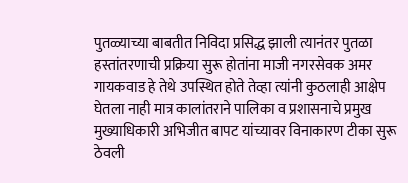पुतळ्याच्या बाबतीत निविदा प्रसिद्ध झाली त्यानंतर पुतळा हस्तांतरणाची प्रक्रिया सुरू होतांना माजी नगरसेवक अमर गायकवाड हे तेथे उपस्थित होते तेव्हा त्यांनी कुठलाही आक्षेप घेतला नाही मात्र कालांतराने पालिका व प्रशासनाचे प्रमुख मुख्याधिकारी अभिजीत बापट यांच्यावर विनाकारण टीका सुरू ठेवली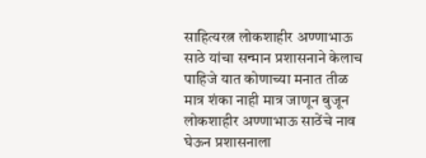साहित्यरत्न लोकशाहीर अण्णाभाऊ साठे यांचा सन्मान प्रशासनाने केलाच पाहिजे यात कोणाच्या मनात तीळ मात्र शंका नाही मात्र जाणून बुजून लोकशाहीर अण्णाभाऊ साठेंचे नाव घेऊन प्रशासनाला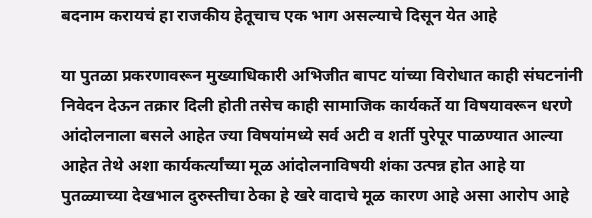बदनाम करायचं हा राजकीय हेतूचाच एक भाग असल्याचे दिसून येत आहे

या पुतळा प्रकरणावरून मुख्याधिकारी अभिजीत बापट यांच्या विरोधात काही संघटनांनी निवेदन देऊन तक्रार दिली होती तसेच काही सामाजिक कार्यकर्ते या विषयावरून धरणे आंदोलनाला बसले आहेत ज्या विषयांमध्ये सर्व अटी व शर्ती पुरेपूर पाळण्यात आल्या आहेत तेथे अशा कार्यकर्त्यांच्या मूळ आंदोलनाविषयी शंका उत्पन्न होत आहे या पुतळ्याच्या देखभाल दुरुस्तीचा ठेका हे खरे वादाचे मूळ कारण आहे असा आरोप आहे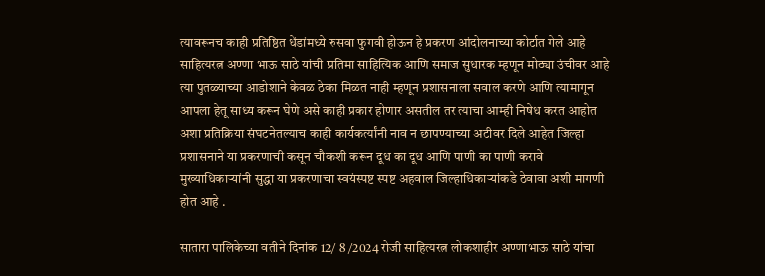त्यावरूनच काही प्रतिष्ठित धेंडांमध्ये रुसवा फुगवी होऊन हे प्रकरण आंदोलनाच्या कोर्टात गेले आहे साहित्यरत्न अण्णा भाऊ साठे यांची प्रतिमा साहित्यिक आणि समाज सुधारक म्हणून मोठ्या उंचीवर आहे त्या पुतळ्याच्या आडोशाने केवळ ठेका मिळत नाही म्हणून प्रशासनाला सवाल करणे आणि त्यामागून आपला हेतू साध्य करून घेणे असे काही प्रकार होणार असतील तर त्याचा आम्ही निषेध करत आहोत अशा प्रतिक्रिया संघटनेतल्याच काही कार्यकर्त्यांनी नाव न छापण्याच्या अटीवर दिले आहेत जिल्हा प्रशासनाने या प्रकरणाची कसून चौकशी करून दूध का दूध आणि पाणी का पाणी करावे मुख्याधिकाऱ्यांनी सुद्धा या प्रकरणाचा स्वयंस्पष्ट स्पष्ट अहवाल जिल्हाधिकाऱ्यांकडे ठेवावा अशी मागणी होत आहे .

सातारा पालिकेच्या वतीने दिनांक 12/ 8 /2024 रोजी साहित्यरत्न लोकशाहीर अण्णाभाऊ साठे यांचा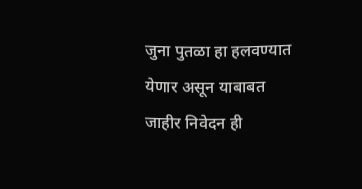जुना पुतळा हा हलवण्यात येणार असून याबाबत जाहीर निवेदन ही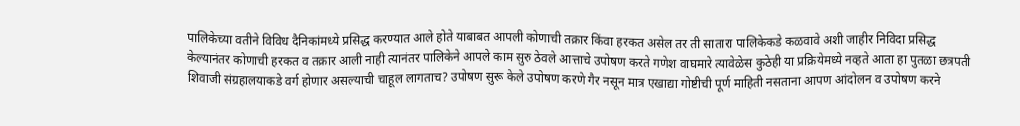पालिकेच्या वतीने विविध दैनिकांमध्ये प्रसिद्ध करण्यात आले होते याबाबत आपली कोणाची तक्रार किंवा हरकत असेल तर ती सातारा पालिकेकडे कळवावे अशी जाहीर निविदा प्रसिद्ध केल्यानंतर कोणाची हरकत व तक्रार आली नाही त्यानंतर पालिकेने आपले काम सुरु ठेवले आत्ताचे उपोषण करते गणेश वाघमारे त्यावेळेस कुठेही या प्रक्रियेमध्ये नव्हते आता हा पुतळा छत्रपती शिवाजी संग्रहालयाकडे वर्ग होणार असल्याची चाहूल लागताच? उपोषण सुरू केले उपोषण करणे गैर नसून मात्र एखाद्या गोष्टीची पूर्ण माहिती नसताना आपण आंदोलन व उपोषण करने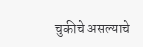चुकीचे असल्याचे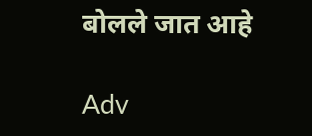बोलले जात आहे

Adv